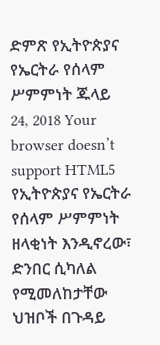ድምጽ የኢትዮጵያና የኤርትራ የሰላም ሥምምነት ጁላይ 24, 2018 Your browser doesn’t support HTML5 የኢትዮጵያና የኤርትራ የሰላም ሥምምነት ዘላቂነት እንዲኖረው፣ ድንበር ሲካለል የሚመለከታቸው ህዝቦች በጉዳይ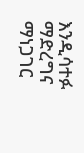እንዲሳተፉ ማድረግና ማነጋገር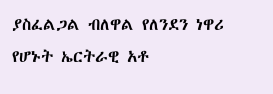ያስፈልጋል ብለዋል የለንደን ነዋሪ የሆኑት ኤርትራዊ አቶ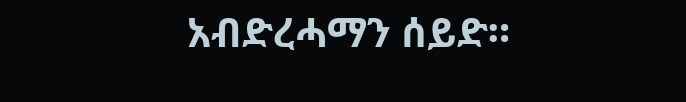አብድረሓማን ሰይድ።